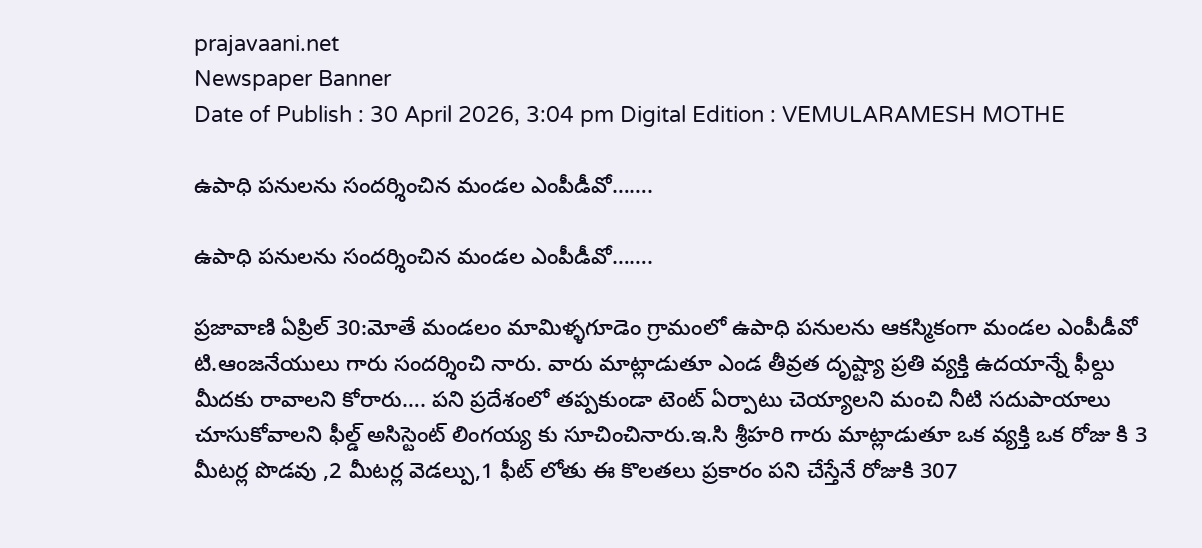prajavaani.net
Newspaper Banner
Date of Publish : 30 April 2026, 3:04 pm Digital Edition : VEMULARAMESH MOTHE

ఉపాధి పనులను సందర్శించిన మండల ఎంపీడీవో…….

ఉపాధి పనులను సందర్శించిన మండల ఎంపీడీవో…….

ప్రజావాణి ఏప్రిల్ 30:మోతే మండలం మామిళ్ళగూడెం గ్రామంలో ఉపాధి పనులను ఆకస్మికంగా మండల ఎంపీడీవో టి.ఆంజనేయులు గారు సందర్శించి నారు. వారు మాట్లాడుతూ ఎండ తీవ్రత దృష్ట్యా ప్రతి వ్యక్తి ఉదయాన్నే ఫీల్దు మీదకు రావాలని కోరారు…. పని ప్రదేశంలో తప్పకుండా టెంట్ ఏర్పాటు చెయ్యాలని మంచి నీటి సదుపాయాలు చూసుకోవాలని ఫీల్డ్ అసిస్టెంట్ లింగయ్య కు సూచించినారు.ఇ.సి శ్రీహరి గారు మాట్లాడుతూ ఒక వ్యక్తి ఒక రోజు కి 3 మీటర్ల పొడవు ,2 మీటర్ల వెడల్పు,1 ఫీట్ లోతు ఈ కొలతలు ప్రకారం పని చేస్తేనే రోజుకి 307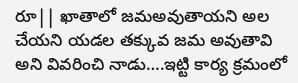రూ|| ఖాతాలో జమఅవుతాయని అల చేయని యడల తక్కువ జమ అవుతావి అని వివరించి నాడు….ఇట్టి కార్య క్రమంలో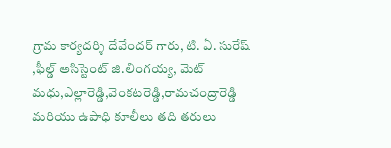గ్రామ కార్యదర్శి దేవేందర్ గారు, టి. ఏ. సురేష్ ,ఫీల్డ్ అసిస్టెంట్ జి.లింగయ్య, మెట్ మధు,ఎల్లారెడ్డి,వెంకటరెడ్డి,రామచంద్రారెడ్డి మరియు ఉపాధి కూలీలు తది తరులు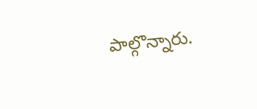పాల్గొన్నారు.